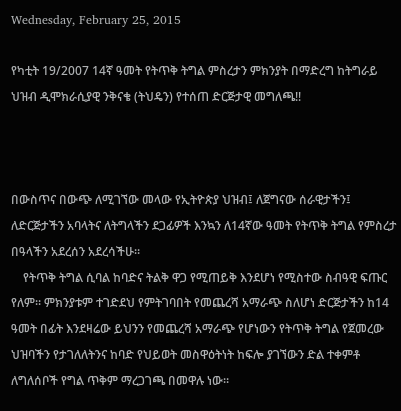Wednesday, February 25, 2015

የካቲት 19/2007 14ኛ ዓመት የትጥቅ ትግል ምስረታን ምክንያት በማድረግ ከትግራይ ህዝብ ዲሞክራሲያዊ ንቅናቄ (ትህዴን) የተሰጠ ድርጅታዊ መግለጫ!!



በውስጥና በውጭ ለሚገኘው መላው የኢትዮጵያ ህዝብ፤ ለጀግናው ሰራዊታችን፤ ለድርጅታችን አባላትና ለትግላችን ደጋፊዎች እንኳን ለ14ኛው ዓመት የትጥቅ ትግል የምስረታ በዓላችን አደረሰን አደረሳችሁ።
    የትጥቅ ትግል ሲባል ከባድና ትልቅ ዋጋ የሚጠይቅ እንደሆነ የሚስተው ስብዓዊ ፍጡር የለም። ምክንያቱም ተገድደህ የምትገባበት የመጨረሻ አማራጭ ስለሆነ ድርጅታችን ከ14 ዓመት በፊት እንደዛሬው ይህንን የመጨረሻ አማራጭ የሆነውን የትጥቅ ትግል የጀመረው ህዝባችን የታገለለትንና ከባድ የህይወት መስዋዕትነት ከፍሎ ያገኘውን ድል ተቀምቶ ለግለሰቦች የግል ጥቅም ማረጋገጫ በመዋሉ ነው።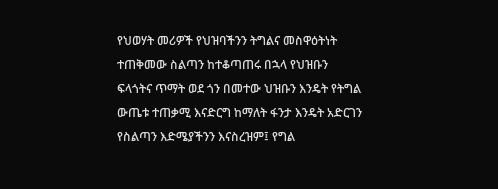የህወሃት መሪዎች የህዝባችንን ትግልና መስዋዕትነት ተጠቅመው ስልጣን ከተቆጣጠሩ በኋላ የህዝቡን ፍላጎትና ጥማት ወደ ጎን በመተው ህዝቡን እንዴት የትግል ውጤቱ ተጠቃሚ እናድርግ ከማለት ፋንታ እንዴት አድርገን የስልጣን እድሜያችንን እናስረዝም፤ የግል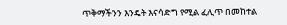ጥቅማችንን እንዴት እናሳድግ የሚል ፈሊጥ በመከተል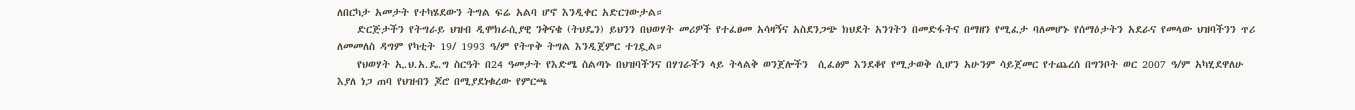ለበርካታ አመታት የተካሄደውን ትግል ፍሬ አልባ ሆኖ እንዲቀር አድርገውታል።
    ድርጅታችን የትግራይ ህዝብ ዲሞክራሲያዊ ንቅናቄ (ትህዴን) ይህንን በህወሃት መሪዎች የተፈፀመ አሳዛኝና አስደንጋጭ ክህደት አንገትን በመድፋትና በማዘን የሚፈታ ባለመሆኑ የሰማዕታትን አደራና የመላው ህዝባችንን ጥሪ ለመመለስ ዳግም የካቲት 19/ 1993 ዓ/ም የትጥቅ ትግል እንዲጀምር ተገዷል።
    የህወሃት ኢ.ህ.አ.ዴ.ግ ስርዓት በ24 ዓመታት የእድሜ ስልጣኑ በህዝባችንና በሃገራችን ላይ ትላልቅ ወንጀሎችን  ሲፈፅም እንደቆየ የሚታወቅ ሲሆን አሁንም ሳይጀመር የተጨረሰ በግንቦት ወር 2007 ዓ/ም አካሂደዋለሁ እያለ ነጋ ጠባ የህዝብን ጆሮ በሚያደነቁረው የምርጫ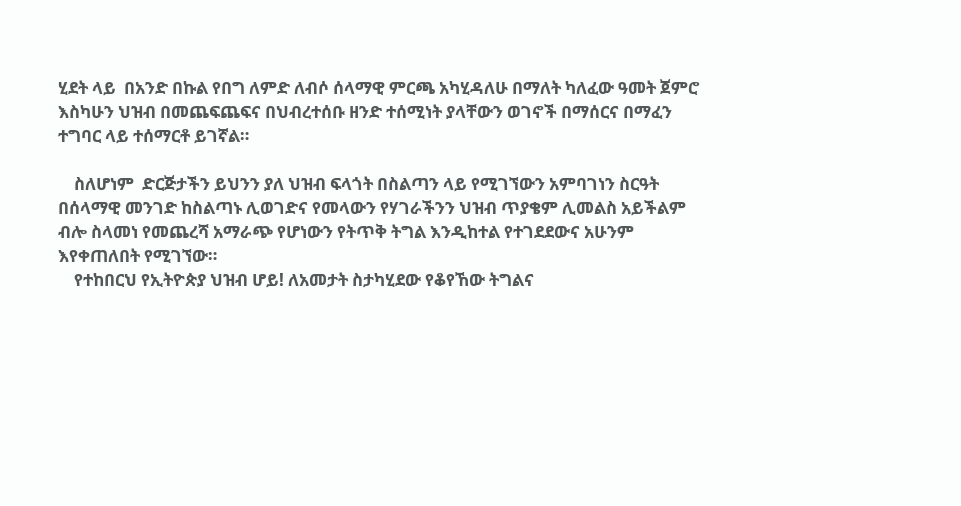ሂደት ላይ  በአንድ በኩል የበግ ለምድ ለብሶ ሰላማዊ ምርጫ አካሂዳለሁ በማለት ካለፈው ዓመት ጀምሮ እስካሁን ህዝብ በመጨፍጨፍና በህብረተሰቡ ዘንድ ተሰሚነት ያላቸውን ወገኖች በማሰርና በማፈን ተግባር ላይ ተሰማርቶ ይገኛል።

    ስለሆነም  ድርጅታችን ይህንን ያለ ህዝብ ፍላጎት በስልጣን ላይ የሚገኘውን አምባገነን ስርዓት በሰላማዊ መንገድ ከስልጣኑ ሊወገድና የመላውን የሃገራችንን ህዝብ ጥያቄም ሊመልስ አይችልም ብሎ ስላመነ የመጨረሻ አማራጭ የሆነውን የትጥቅ ትግል እንዲከተል የተገደደውና አሁንም እየቀጠለበት የሚገኘው።
    የተከበርህ የኢትዮጵያ ህዝብ ሆይ! ለአመታት ስታካሂደው የቆየኸው ትግልና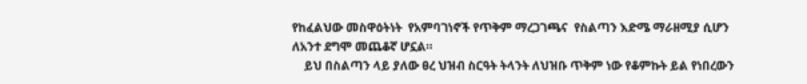የከፈልህው መስዋዕትነት  የአምባገነኖች የጥቅም ማረጋገጫና  የስልጣን እድሜ ማራዘሚያ ሲሆን ለአንተ ደግሞ መጨቆኛ ሆኗል።
    ይህ በስልጣን ላይ ያለው ፀረ ህዝብ ስርዓት ትላንት ለህዝቡ ጥቅም ነው የቆምኩት ይል የነበረውን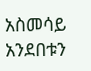አስመሳይ አንደበቱን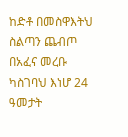ከድቶ በመስዋእትህ ስልጣን ጨብጦ በአፈና መረቡ ካስገባህ እነሆ 24 ዓመታት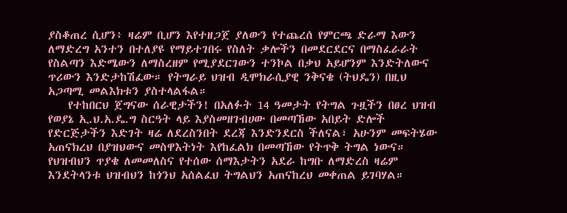ያስቆጠረ ሲሆን፥ ዛሬም ቢሆን እየተዘጋጀ ያለውን የተጨረሰ የምርጫ ድራማ እውን ለማድረግ አንተን በተለያዩ የማይተገበሩ የስለት ቃሎችን በመደርደርና በማስፈራራት የስልጣን እድሜውን ለማስረዘም የሚያደርገውን ተንኮል በቃህ አይሆንም እንድትለውና ጥሪውን እንድታከሽፈው። የትግራይ ህዝብ ዲሞክራሲያዊ ንቅናቄ (ትህዴን) በዚህ አጋጣሚ መልእክቱን ያስተላልፋል።
    የተከበርህ ጀግናው ሰራዊታችን! በአለፉት 14 ዓመታት የትግል ጉዟችን በፀረ ህዝብ የወያኔ ኢ.ህ.አ.ዴ.ግ ስርዓት ላይ እያስመዘገብሀው በመጣኸው አበይት ድሎች የድርጅታችን እድገት ዛሬ ለደረስንበት ደረጃ እንድንደርስ ችለናል፣ አሁንም መፍትሄው አጠናክረህ በያዝህውና መስዋእትነት እየከፈልክ በመጣኸው የትጥቅ ትግል ነውና። የህዝብህን ጥያቄ ለመመለስና የተሰው ሰማእታትን አደራ ከግቡ ለማድረስ ዛሬም እንደትላንቱ ህዝብህን ከጎንህ አሰልፈህ ትግልህን አጠናከረህ መቀጠል ይገባሃል።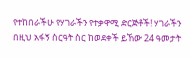የተከበራችሁ የሃገራችን የተቃዋሚ ድርጅቶች! ሃገራችን በዚህ አፋኝ ስርዓት ስር ከወደቀች ይኸው 24 ዓመታት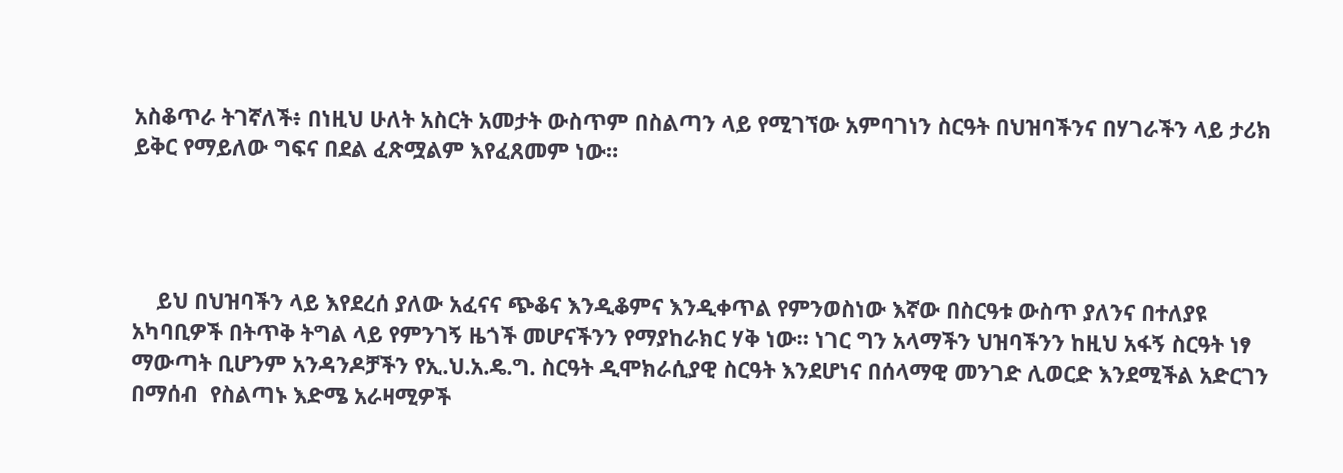አስቆጥራ ትገኛለች፥ በነዚህ ሁለት አስርት አመታት ውስጥም በስልጣን ላይ የሚገኘው አምባገነን ስርዓት በህዝባችንና በሃገራችን ላይ ታሪክ ይቅር የማይለው ግፍና በደል ፈጽሟልም እየፈጸመም ነው።




    ይህ በህዝባችን ላይ እየደረሰ ያለው አፈናና ጭቆና እንዲቆምና እንዲቀጥል የምንወስነው እኛው በስርዓቱ ውስጥ ያለንና በተለያዩ አካባቢዎች በትጥቅ ትግል ላይ የምንገኝ ዜጎች መሆናችንን የማያከራክር ሃቅ ነው። ነገር ግን አላማችን ህዝባችንን ከዚህ አፋኝ ስርዓት ነፃ ማውጣት ቢሆንም አንዳንዶቻችን የኢ.ህ.አ.ዴ.ግ. ስርዓት ዲሞክራሲያዊ ስርዓት እንደሆነና በሰላማዊ መንገድ ሊወርድ እንደሚችል አድርገን በማሰብ  የስልጣኑ እድሜ አራዛሚዎች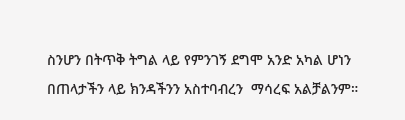ስንሆን በትጥቅ ትግል ላይ የምንገኝ ደግሞ አንድ አካል ሆነን በጠላታችን ላይ ክንዳችንን አስተባብረን  ማሳረፍ አልቻልንም።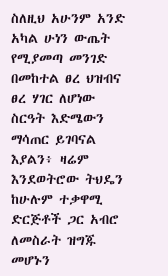ስለዚህ አሁንም አንድ አካል ሁነን ውጤት የሚያመጣ መንገድ በመከተል ፀረ ህዝብና ፀረ ሃገር ለሆነው ስርዓት እድሜውን ማሳጠር ይገባናል እያልን፥ ዛሬም እንደወትሮው ትህዴን ከሁሉም ተቃዋሚ ድርጅቶች ጋር አብሮ ለመስራት ዝግጁ መሆኑን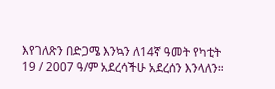እየገለጽን በድጋሜ እንኳን ለ14ኛ ዓመት የካቲት 19 / 2007 ዓ/ም አደረሳችሁ አደረሰን እንላለን።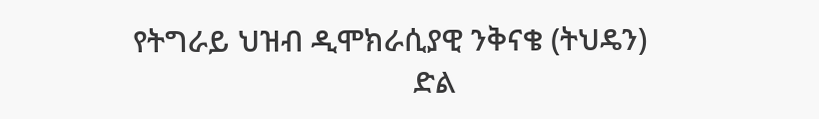የትግራይ ህዝብ ዲሞክራሲያዊ ንቅናቄ (ትህዴን)
                                   ድል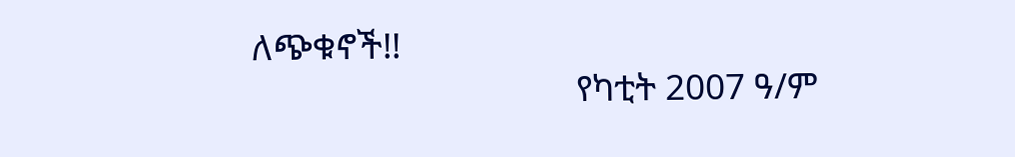ለጭቁኖች!!
                                    የካቲት 2007 ዓ/ም